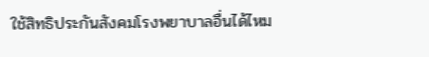ใช้สิทธิประกันสังคมโรงพยาบาลอื่นได้ไหม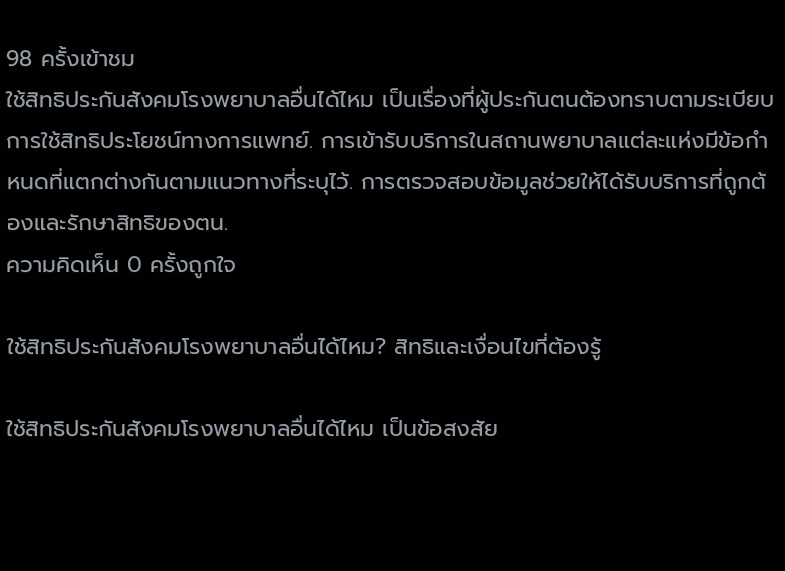98 ครั้งเข้าชม
ใช้สิทธิประกันสังคมโรงพยาบาลอื่นได้ไหม เป็นเรื่องที่ผู้ประกันตนต้องทราบตามระเบียบการใช้สิทธิประโยชน์ทางการแพทย์. การเข้ารับบริการในสถานพยาบาลแต่ละแห่งมีข้อกำหนดที่แตกต่างกันตามแนวทางที่ระบุไว้. การตรวจสอบข้อมูลช่วยให้ได้รับบริการที่ถูกต้องและรักษาสิทธิของตน.
ความคิดเห็น 0 ครั้งถูกใจ

ใช้สิทธิประกันสังคมโรงพยาบาลอื่นได้ไหม? สิทธิและเงื่อนไขที่ต้องรู้

ใช้สิทธิประกันสังคมโรงพยาบาลอื่นได้ไหม เป็นข้อสงสัย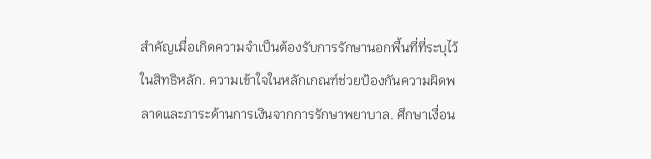สำคัญเมื่อเกิดความจำเป็นต้องรับการรักษานอกพื้นที่ที่ระบุไว้ในสิทธิหลัก. ความเข้าใจในหลักเกณฑ์ช่วยป้องกันความผิดพลาดและภาระด้านการเงินจากการรักษาพยาบาล. ศึกษาเงื่อน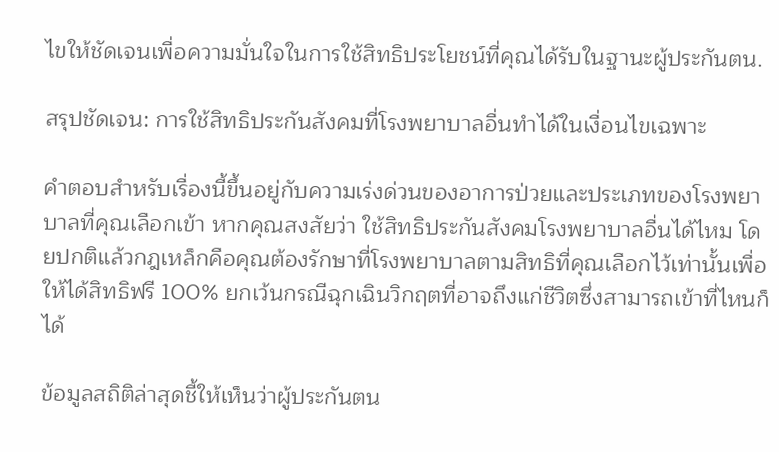ไขให้ชัดเจนเพื่อความมั่นใจในการใช้สิทธิประโยชน์ที่คุณได้รับในฐานะผู้ประกันตน.

สรุปชัดเจน: การใช้สิทธิประกันสังคมที่โรงพยาบาลอื่นทำได้ในเงื่อนไขเฉพาะ

คำตอบสำหรับเรื่องนี้ขึ้นอยู่กับความเร่งด่วนของอาการป่วยและประเภทของโรงพยาบาลที่คุณเลือกเข้า หากคุณสงสัยว่า ใช้สิทธิประกันสังคมโรงพยาบาลอื่นได้ไหม โดยปกติแล้วกฎเหล็กคือคุณต้องรักษาที่โรงพยาบาลตามสิทธิที่คุณเลือกไว้เท่านั้นเพื่อให้ได้สิทธิฟรี 100% ยกเว้นกรณีฉุกเฉินวิกฤตที่อาจถึงแก่ชีวิตซึ่งสามารถเข้าที่ไหนก็ได้

ข้อมูลสถิติล่าสุดชี้ให้เห็นว่าผู้ประกันตน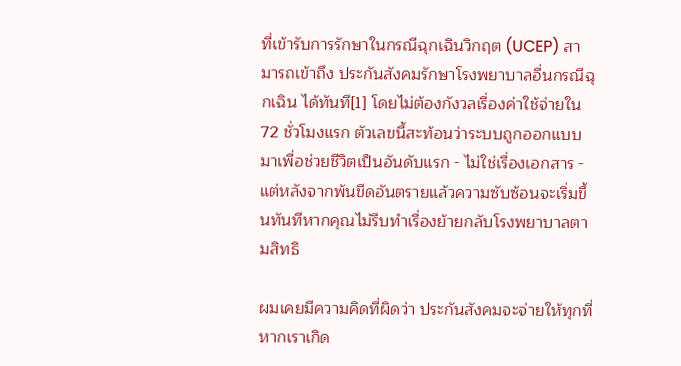ที่เข้ารับการรักษาในกรณีฉุกเฉินวิกฤต (UCEP) สามารถเข้าถึง ประกันสังคมรักษาโรงพยาบาลอื่นกรณีฉุกเฉิน ได้ทันที[1] โดยไม่ต้องกังวลเรื่องค่าใช้จ่ายใน 72 ชั่วโมงแรก ตัวเลขนี้สะท้อนว่าระบบถูกออกแบบมาเพื่อช่วยชีวิตเป็นอันดับแรก - ไม่ใช่เรื่องเอกสาร - แต่หลังจากพ้นขีดอันตรายแล้วความซับซ้อนจะเริ่มขึ้นทันทีหากคุณไม่รีบทำเรื่องย้ายกลับโรงพยาบาลตามสิทธิ

ผมเคยมีความคิดที่ผิดว่า ประกันสังคมจะจ่ายให้ทุกที่หากเราเกิด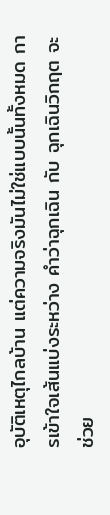อุบัติเหตุไกลบ้าน แต่ความจริงมันไม่ใช่แบบนั้นทั้งหมด การเข้าใจเส้นแบ่งระหว่าง คำว่าฉุกเฉิน กับ ฉุกเฉินวิกฤต จะช่วย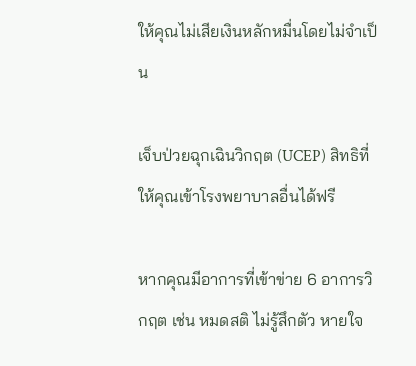ให้คุณไม่เสียเงินหลักหมื่นโดยไม่จำเป็น

เจ็บป่วยฉุกเฉินวิกฤต (UCEP) สิทธิที่ให้คุณเข้าโรงพยาบาลอื่นได้ฟรี

หากคุณมีอาการที่เข้าข่าย 6 อาการวิกฤต เช่น หมดสติ ไม่รู้สึกตัว หายใจ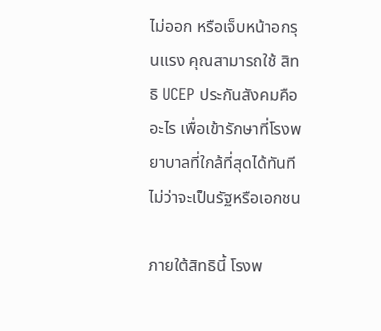ไม่ออก หรือเจ็บหน้าอกรุนแรง คุณสามารถใช้ สิทธิ UCEP ประกันสังคมคืออะไร เพื่อเข้ารักษาที่โรงพยาบาลที่ใกล้ที่สุดได้ทันที ไม่ว่าจะเป็นรัฐหรือเอกชน

ภายใต้สิทธินี้ โรงพ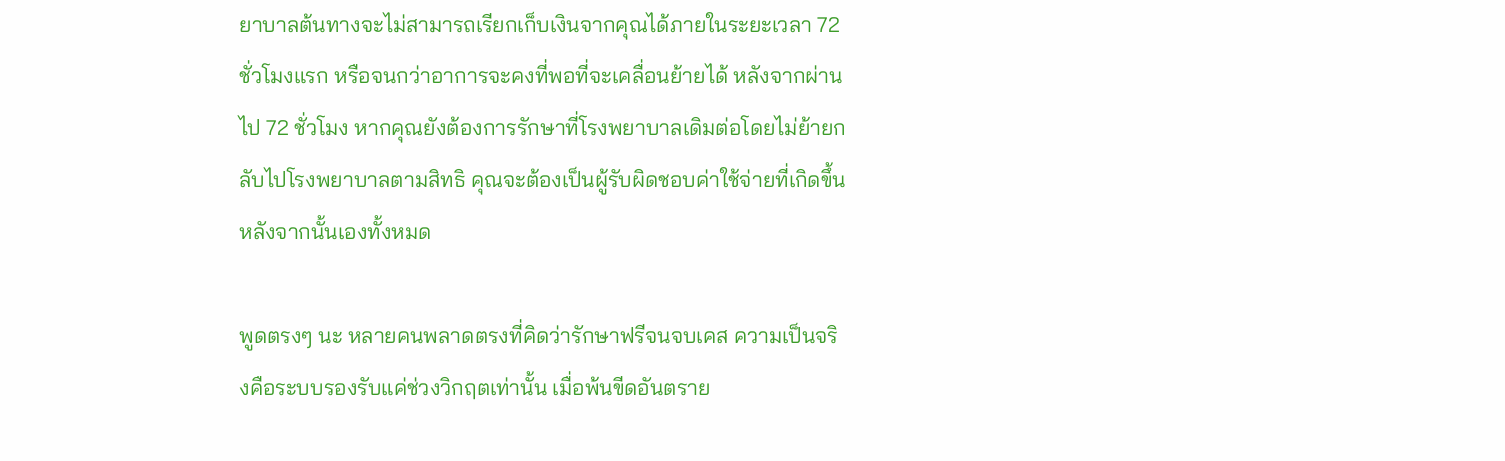ยาบาลต้นทางจะไม่สามารถเรียกเก็บเงินจากคุณได้ภายในระยะเวลา 72 ชั่วโมงแรก หรือจนกว่าอาการจะคงที่พอที่จะเคลื่อนย้ายได้ หลังจากผ่านไป 72 ชั่วโมง หากคุณยังต้องการรักษาที่โรงพยาบาลเดิมต่อโดยไม่ย้ายกลับไปโรงพยาบาลตามสิทธิ คุณจะต้องเป็นผู้รับผิดชอบค่าใช้จ่ายที่เกิดขึ้นหลังจากนั้นเองทั้งหมด

พูดตรงๆ นะ หลายคนพลาดตรงที่คิดว่ารักษาฟรีจนจบเคส ความเป็นจริงคือระบบรองรับแค่ช่วงวิกฤตเท่านั้น เมื่อพ้นขีดอันตราย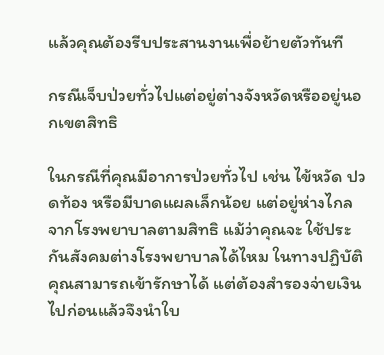แล้วคุณต้องรีบประสานงานเพื่อย้ายตัวทันที

กรณีเจ็บป่วยทั่วไปแต่อยู่ต่างจังหวัดหรืออยู่นอกเขตสิทธิ

ในกรณีที่คุณมีอาการป่วยทั่วไป เช่น ไข้หวัด ปวดท้อง หรือมีบาดแผลเล็กน้อย แต่อยู่ห่างไกลจากโรงพยาบาลตามสิทธิ แม้ว่าคุณจะ ใช้ประกันสังคมต่างโรงพยาบาลได้ไหม ในทางปฏิบัติคุณสามารถเข้ารักษาได้ แต่ต้องสำรองจ่ายเงินไปก่อนแล้วจึงนำใบ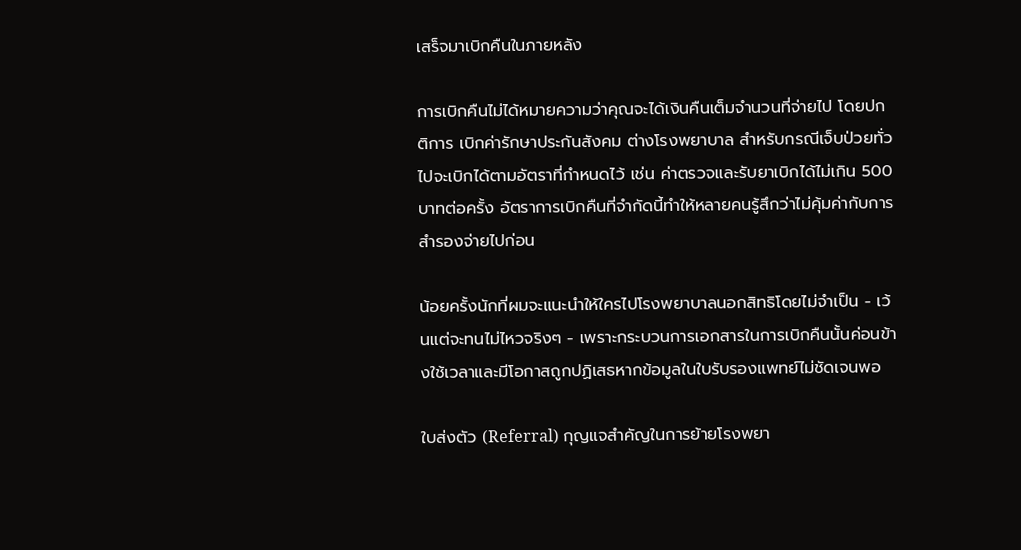เสร็จมาเบิกคืนในภายหลัง

การเบิกคืนไม่ได้หมายความว่าคุณจะได้เงินคืนเต็มจำนวนที่จ่ายไป โดยปกติการ เบิกค่ารักษาประกันสังคม ต่างโรงพยาบาล สำหรับกรณีเจ็บป่วยทั่วไปจะเบิกได้ตามอัตราที่กำหนดไว้ เช่น ค่าตรวจและรับยาเบิกได้ไม่เกิน 500 บาทต่อครั้ง อัตราการเบิกคืนที่จำกัดนี้ทำให้หลายคนรู้สึกว่าไม่คุ้มค่ากับการสำรองจ่ายไปก่อน

น้อยครั้งนักที่ผมจะแนะนำให้ใครไปโรงพยาบาลนอกสิทธิโดยไม่จำเป็น - เว้นแต่จะทนไม่ไหวจริงๆ - เพราะกระบวนการเอกสารในการเบิกคืนนั้นค่อนข้างใช้เวลาและมีโอกาสถูกปฏิเสธหากข้อมูลในใบรับรองแพทย์ไม่ชัดเจนพอ

ใบส่งตัว (Referral) กุญแจสำคัญในการย้ายโรงพยา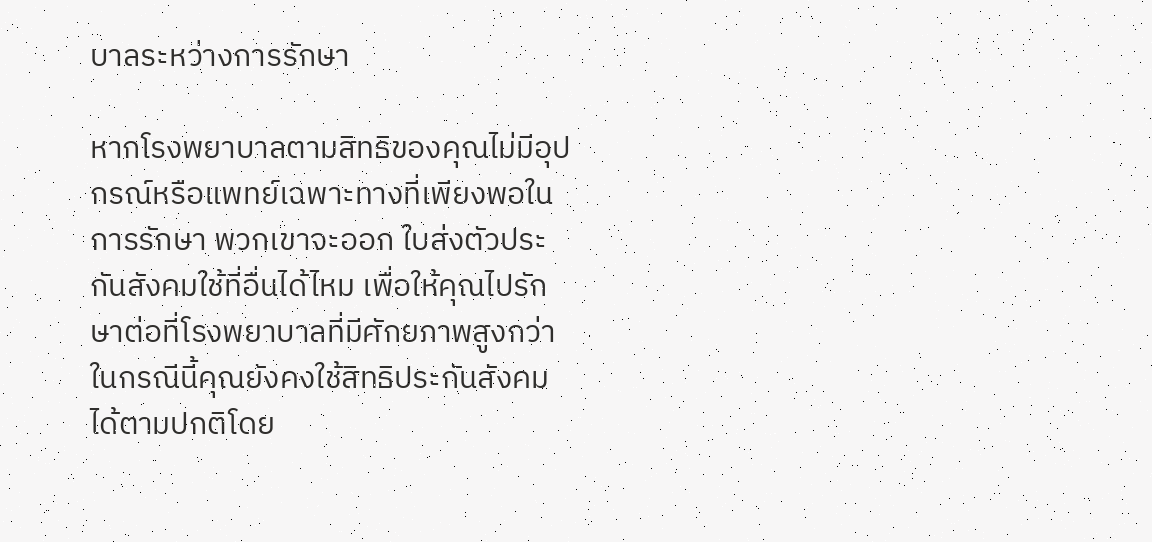บาลระหว่างการรักษา

หากโรงพยาบาลตามสิทธิของคุณไม่มีอุปกรณ์หรือแพทย์เฉพาะทางที่เพียงพอในการรักษา พวกเขาจะออก ใบส่งตัวประกันสังคมใช้ที่อื่นได้ไหม เพื่อให้คุณไปรักษาต่อที่โรงพยาบาลที่มีศักยภาพสูงกว่า ในกรณีนี้คุณยังคงใช้สิทธิประกันสังคมได้ตามปกติโดย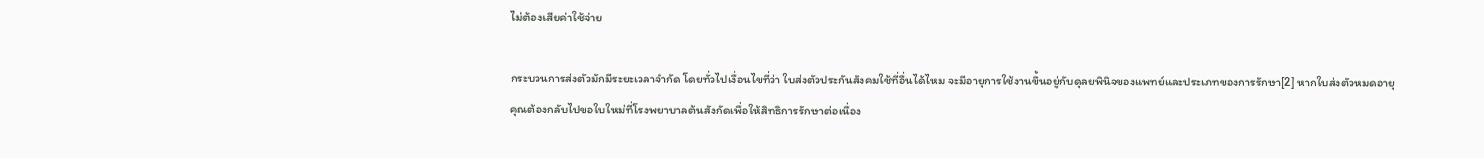ไม่ต้องเสียค่าใช้จ่าย

กระบวนการส่งตัวมักมีระยะเวลาจำกัด โดยทั่วไปเงื่อนไขที่ว่า ใบส่งตัวประกันสังคมใช้ที่อื่นได้ไหม จะมีอายุการใช้งานขึ้นอยู่กับดุลยพินิจของแพทย์และประเภทของการรักษา[2] หากใบส่งตัวหมดอายุคุณต้องกลับไปขอใบใหม่ที่โรงพยาบาลต้นสังกัดเพื่อให้สิทธิการรักษาต่อเนื่อง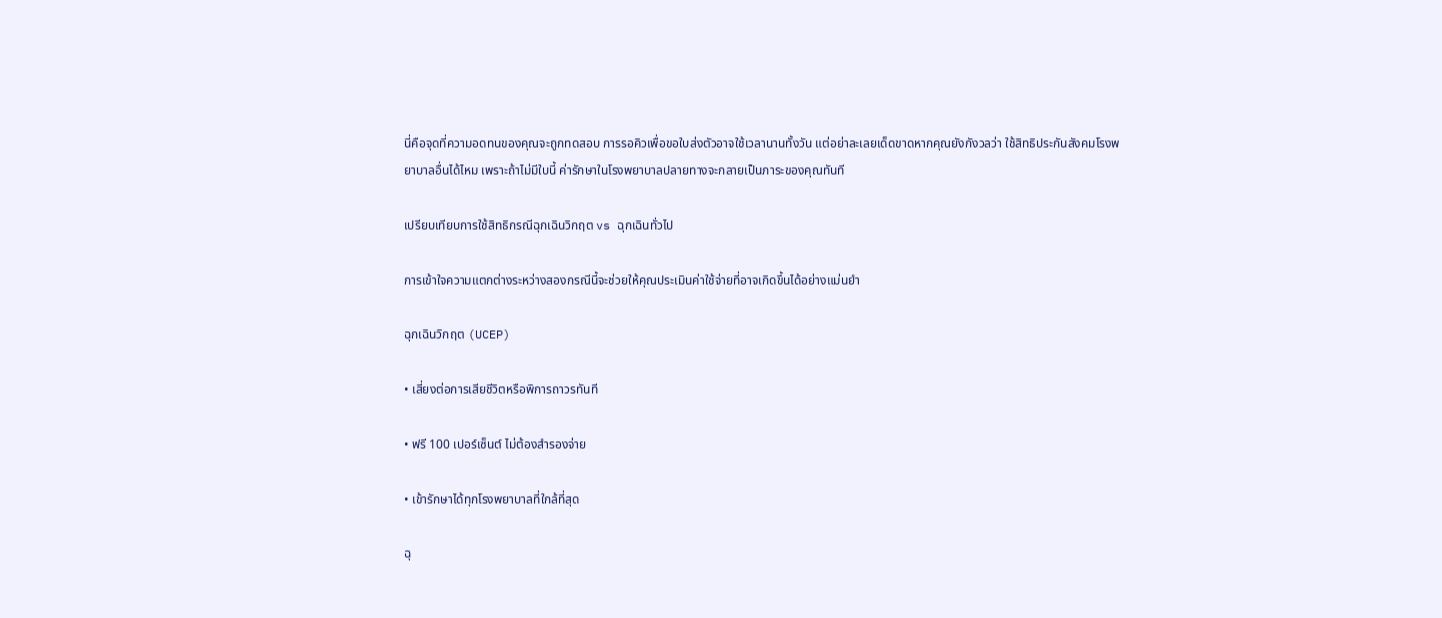นี่คือจุดที่ความอดทนของคุณจะถูกทดสอบ การรอคิวเพื่อขอใบส่งตัวอาจใช้เวลานานทั้งวัน แต่อย่าละเลยเด็ดขาดหากคุณยังกังวลว่า ใช้สิทธิประกันสังคมโรงพยาบาลอื่นได้ไหม เพราะถ้าไม่มีใบนี้ ค่ารักษาในโรงพยาบาลปลายทางจะกลายเป็นภาระของคุณทันที

เปรียบเทียบการใช้สิทธิกรณีฉุกเฉินวิกฤต vs ฉุกเฉินทั่วไป

การเข้าใจความแตกต่างระหว่างสองกรณีนี้จะช่วยให้คุณประเมินค่าใช้จ่ายที่อาจเกิดขึ้นได้อย่างแม่นยำ

ฉุกเฉินวิกฤต (UCEP)

• เสี่ยงต่อการเสียชีวิตหรือพิการถาวรทันที

• ฟรี 100 เปอร์เซ็นต์ ไม่ต้องสำรองจ่าย

• เข้ารักษาได้ทุกโรงพยาบาลที่ใกล้ที่สุด

ฉุ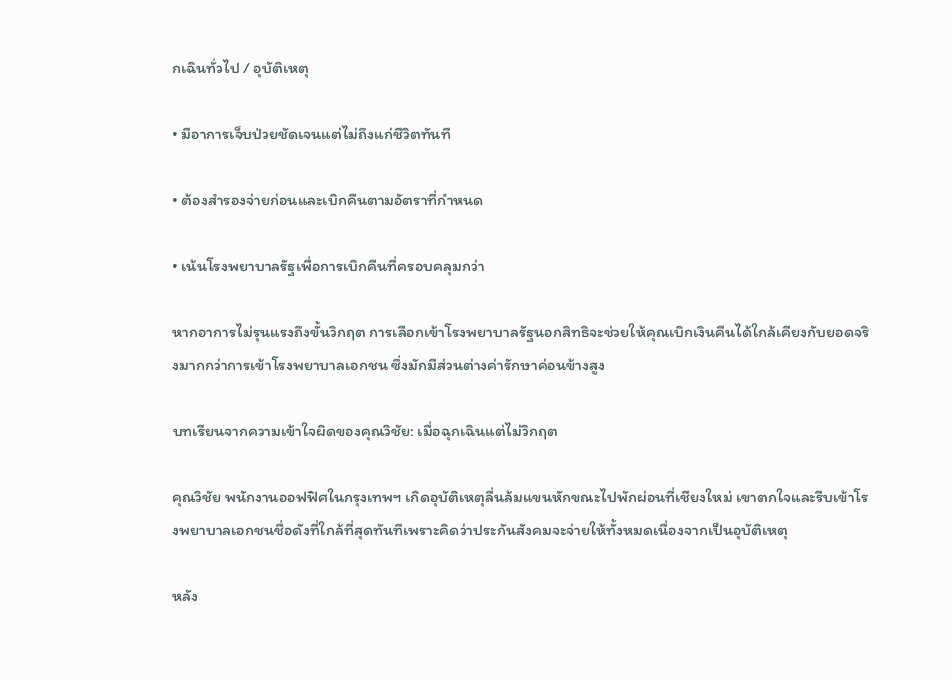กเฉินทั่วไป / อุบัติเหตุ

• มีอาการเจ็บป่วยชัดเจนแต่ไม่ถึงแก่ชีวิตทันที

• ต้องสำรองจ่ายก่อนและเบิกคืนตามอัตราที่กำหนด

• เน้นโรงพยาบาลรัฐเพื่อการเบิกคืนที่ครอบคลุมกว่า

หากอาการไม่รุนแรงถึงขั้นวิกฤต การเลือกเข้าโรงพยาบาลรัฐนอกสิทธิจะช่วยให้คุณเบิกเงินคืนได้ใกล้เคียงกับยอดจริงมากกว่าการเข้าโรงพยาบาลเอกชน ซึ่งมักมีส่วนต่างค่ารักษาค่อนข้างสูง

บทเรียนจากความเข้าใจผิดของคุณวิชัย: เมื่อฉุกเฉินแต่ไม่วิกฤต

คุณวิชัย พนักงานออฟฟิศในกรุงเทพฯ เกิดอุบัติเหตุลื่นล้มแขนหักขณะไปพักผ่อนที่เชียงใหม่ เขาตกใจและรีบเข้าโรงพยาบาลเอกชนชื่อดังที่ใกล้ที่สุดทันทีเพราะคิดว่าประกันสังคมจะจ่ายให้ทั้งหมดเนื่องจากเป็นอุบัติเหตุ

หลัง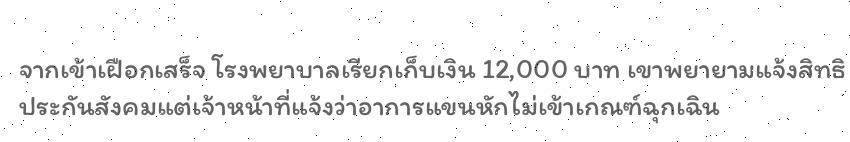จากเข้าเฝือกเสร็จ โรงพยาบาลเรียกเก็บเงิน 12,000 บาท เขาพยายามแจ้งสิทธิประกันสังคมแต่เจ้าหน้าที่แจ้งว่าอาการแขนหักไม่เข้าเกณฑ์ฉุกเฉิน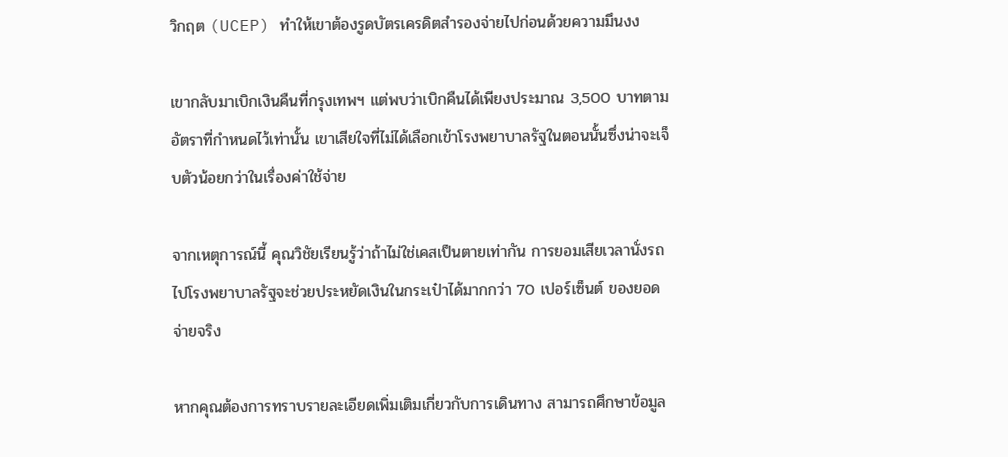วิกฤต (UCEP) ทำให้เขาต้องรูดบัตรเครดิตสำรองจ่ายไปก่อนด้วยความมึนงง

เขากลับมาเบิกเงินคืนที่กรุงเทพฯ แต่พบว่าเบิกคืนได้เพียงประมาณ 3,500 บาทตามอัตราที่กำหนดไว้เท่านั้น เขาเสียใจที่ไม่ได้เลือกเข้าโรงพยาบาลรัฐในตอนนั้นซึ่งน่าจะเจ็บตัวน้อยกว่าในเรื่องค่าใช้จ่าย

จากเหตุการณ์นี้ คุณวิชัยเรียนรู้ว่าถ้าไม่ใช่เคสเป็นตายเท่ากัน การยอมเสียเวลานั่งรถไปโรงพยาบาลรัฐจะช่วยประหยัดเงินในกระเป๋าได้มากกว่า 70 เปอร์เซ็นต์ ของยอดจ่ายจริง

หากคุณต้องการทราบรายละเอียดเพิ่มเติมเกี่ยวกับการเดินทาง สามารถศึกษาข้อมูล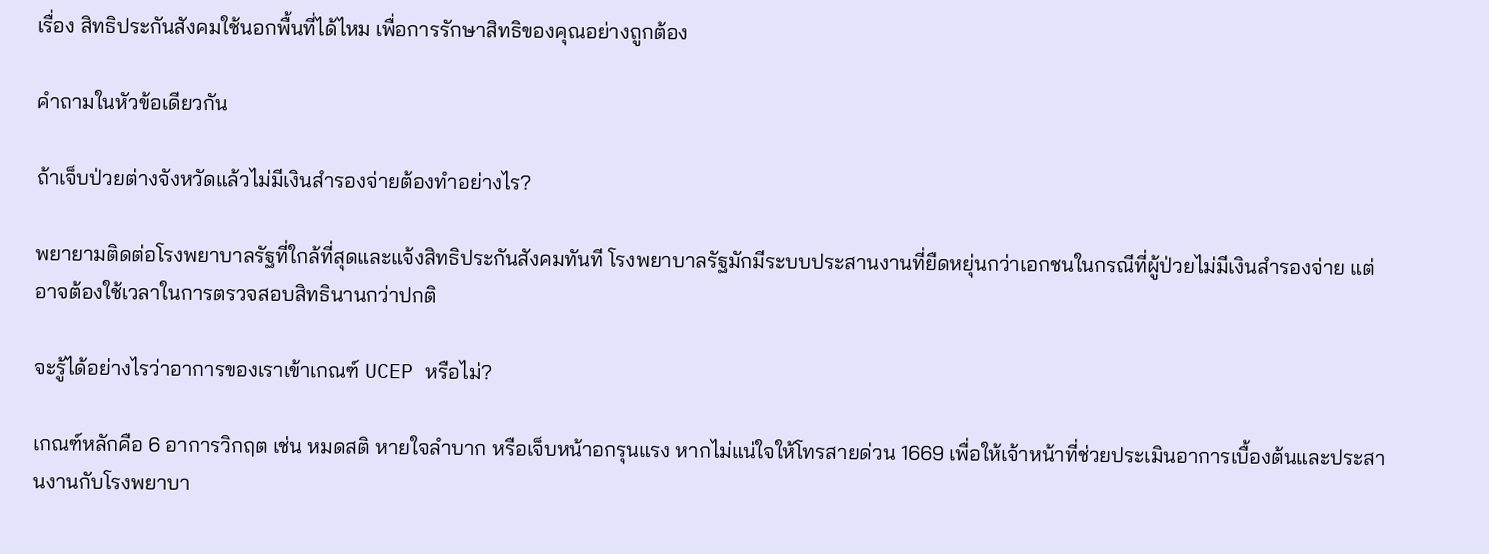เรื่อง สิทธิประกันสังคมใช้นอกพื้นที่ได้ไหม เพื่อการรักษาสิทธิของคุณอย่างถูกต้อง

คำถามในหัวข้อเดียวกัน

ถ้าเจ็บป่วยต่างจังหวัดแล้วไม่มีเงินสำรองจ่ายต้องทำอย่างไร?

พยายามติดต่อโรงพยาบาลรัฐที่ใกล้ที่สุดและแจ้งสิทธิประกันสังคมทันที โรงพยาบาลรัฐมักมีระบบประสานงานที่ยืดหยุ่นกว่าเอกชนในกรณีที่ผู้ป่วยไม่มีเงินสำรองจ่าย แต่อาจต้องใช้เวลาในการตรวจสอบสิทธินานกว่าปกติ

จะรู้ได้อย่างไรว่าอาการของเราเข้าเกณฑ์ UCEP หรือไม่?

เกณฑ์หลักคือ 6 อาการวิกฤต เช่น หมดสติ หายใจลำบาก หรือเจ็บหน้าอกรุนแรง หากไม่แน่ใจให้โทรสายด่วน 1669 เพื่อให้เจ้าหน้าที่ช่วยประเมินอาการเบื้องต้นและประสานงานกับโรงพยาบา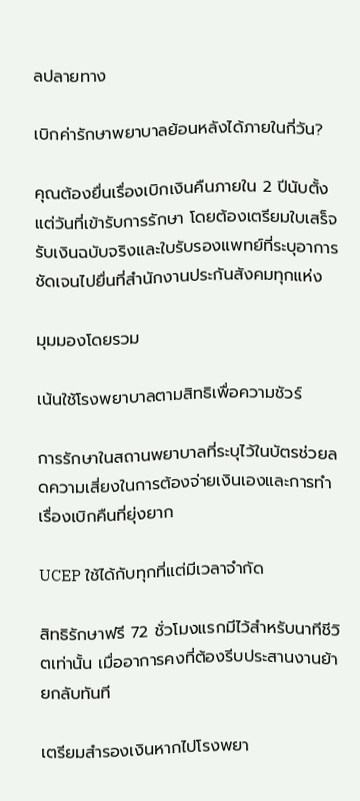ลปลายทาง

เบิกค่ารักษาพยาบาลย้อนหลังได้ภายในกี่วัน?

คุณต้องยื่นเรื่องเบิกเงินคืนภายใน 2 ปีนับตั้งแต่วันที่เข้ารับการรักษา โดยต้องเตรียมใบเสร็จรับเงินฉบับจริงและใบรับรองแพทย์ที่ระบุอาการชัดเจนไปยื่นที่สำนักงานประกันสังคมทุกแห่ง

มุมมองโดยรวม

เน้นใช้โรงพยาบาลตามสิทธิเพื่อความชัวร์

การรักษาในสถานพยาบาลที่ระบุไว้ในบัตรช่วยลดความเสี่ยงในการต้องจ่ายเงินเองและการทำเรื่องเบิกคืนที่ยุ่งยาก

UCEP ใช้ได้กับทุกที่แต่มีเวลาจำกัด

สิทธิรักษาฟรี 72 ชั่วโมงแรกมีไว้สำหรับนาทีชีวิตเท่านั้น เมื่ออาการคงที่ต้องรีบประสานงานย้ายกลับทันที

เตรียมสำรองเงินหากไปโรงพยา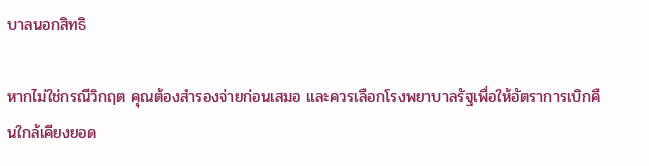บาลนอกสิทธิ

หากไม่ใช่กรณีวิกฤต คุณต้องสำรองจ่ายก่อนเสมอ และควรเลือกโรงพยาบาลรัฐเพื่อให้อัตราการเบิกคืนใกล้เคียงยอด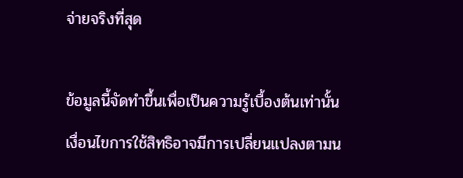จ่ายจริงที่สุด

ข้อมูลนี้จัดทำขึ้นเพื่อเป็นความรู้เบื้องต้นเท่านั้น เงื่อนไขการใช้สิทธิอาจมีการเปลี่ยนแปลงตามน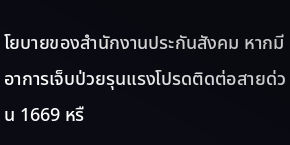โยบายของสำนักงานประกันสังคม หากมีอาการเจ็บป่วยรุนแรงโปรดติดต่อสายด่วน 1669 หรื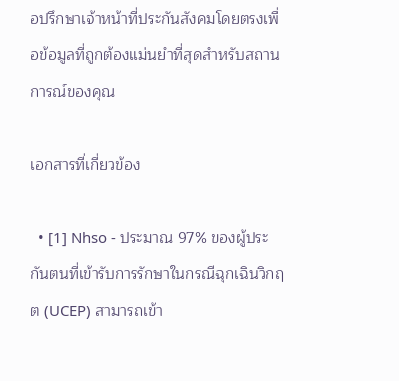อปรึกษาเจ้าหน้าที่ประกันสังคมโดยตรงเพื่อข้อมูลที่ถูกต้องแม่นยำที่สุดสำหรับสถานการณ์ของคุณ

เอกสารที่เกี่ยวข้อง

  • [1] Nhso - ประมาณ 97% ของผู้ประกันตนที่เข้ารับการรักษาในกรณีฉุกเฉินวิกฤต (UCEP) สามารถเข้า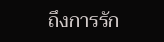ถึงการรัก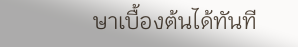ษาเบื้องต้นได้ทันที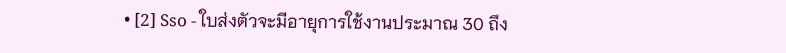• [2] Sso - ใบส่งตัวจะมีอายุการใช้งานประมาณ 30 ถึง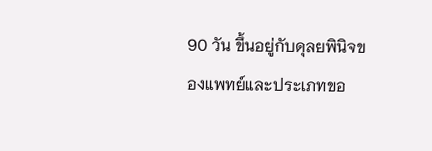90 วัน ขึ้นอยู่กับดุลยพินิจของแพทย์และประเภทขอ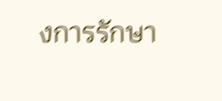งการรักษา